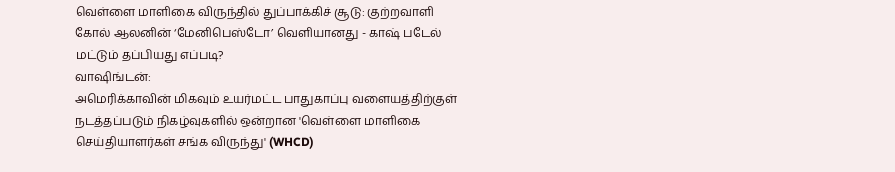வெள்ளை மாளிகை விருந்தில் துப்பாக்கிச் சூடு: குற்றவாளி கோல் ஆலனின் ‘மேனிபெஸ்டோ’ வெளியானது - காஷ் படேல் மட்டும் தப்பியது எப்படி?
வாஷிங்டன்:
அமெரிக்காவின் மிகவும் உயர்மட்ட பாதுகாப்பு வளையத்திற்குள் நடத்தப்படும் நிகழ்வுகளில் ஒன்றான 'வெள்ளை மாளிகை செய்தியாளர்கள் சங்க விருந்து' (WHCD)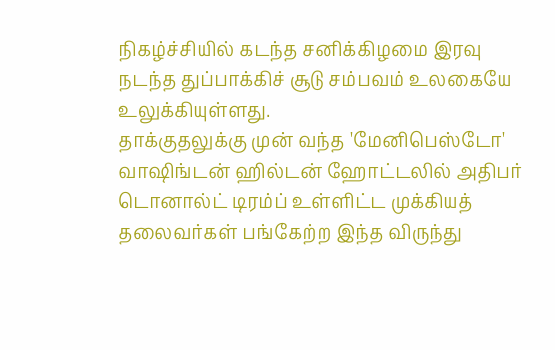நிகழ்ச்சியில் கடந்த சனிக்கிழமை இரவு நடந்த துப்பாக்கிச் சூடு சம்பவம் உலகையே உலுக்கியுள்ளது.
தாக்குதலுக்கு முன் வந்த 'மேனிபெஸ்டோ'
வாஷிங்டன் ஹில்டன் ஹோட்டலில் அதிபர் டொனால்ட் டிரம்ப் உள்ளிட்ட முக்கியத் தலைவர்கள் பங்கேற்ற இந்த விருந்து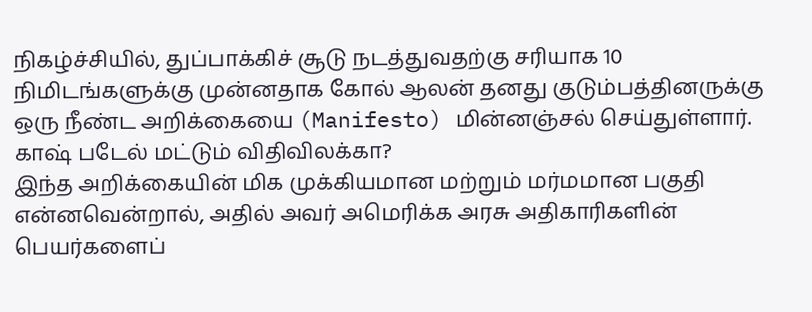நிகழ்ச்சியில், துப்பாக்கிச் சூடு நடத்துவதற்கு சரியாக 10 நிமிடங்களுக்கு முன்னதாக கோல் ஆலன் தனது குடும்பத்தினருக்கு ஒரு நீண்ட அறிக்கையை (Manifesto) மின்னஞ்சல் செய்துள்ளார்.
காஷ் படேல் மட்டும் விதிவிலக்கா?
இந்த அறிக்கையின் மிக முக்கியமான மற்றும் மர்மமான பகுதி என்னவென்றால், அதில் அவர் அமெரிக்க அரசு அதிகாரிகளின் பெயர்களைப்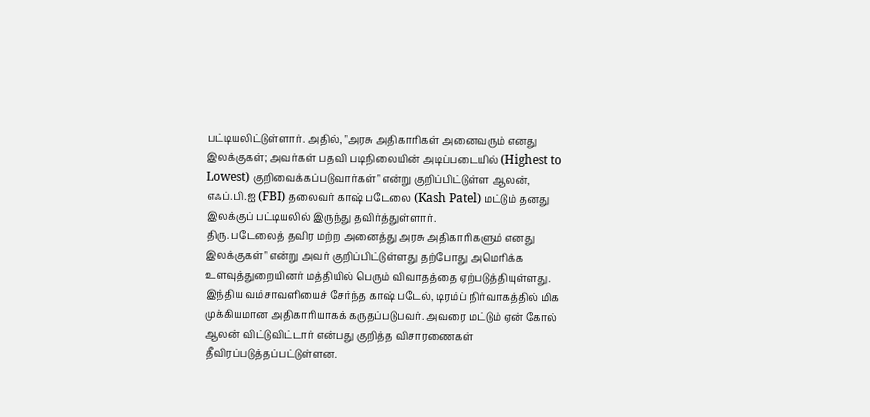பட்டியலிட்டுள்ளார். அதில், "அரசு அதிகாரிகள் அனைவரும் எனது இலக்குகள்; அவர்கள் பதவி படிநிலையின் அடிப்படையில் (Highest to Lowest) குறிவைக்கப்படுவார்கள்" என்று குறிப்பிட்டுள்ள ஆலன், எஃப்.பி.ஐ (FBI) தலைவர் காஷ் படேலை (Kash Patel) மட்டும் தனது இலக்குப் பட்டியலில் இருந்து தவிர்த்துள்ளார்.
திரு. படேலைத் தவிர மற்ற அனைத்து அரசு அதிகாரிகளும் எனது இலக்குகள்" என்று அவர் குறிப்பிட்டுள்ளது தற்போது அமெரிக்க உளவுத்துறையினர் மத்தியில் பெரும் விவாதத்தை ஏற்படுத்தியுள்ளது. இந்திய வம்சாவளியைச் சேர்ந்த காஷ் படேல், டிரம்ப் நிர்வாகத்தில் மிக முக்கியமான அதிகாரியாகக் கருதப்படுபவர். அவரை மட்டும் ஏன் கோல் ஆலன் விட்டுவிட்டார் என்பது குறித்த விசாரணைகள் தீவிரப்படுத்தப்பட்டுள்ளன.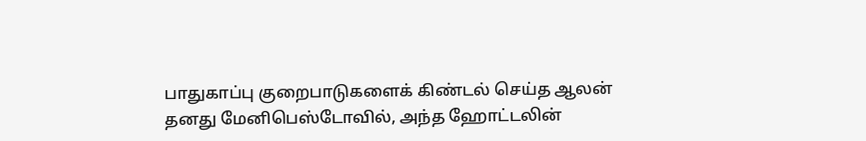பாதுகாப்பு குறைபாடுகளைக் கிண்டல் செய்த ஆலன்
தனது மேனிபெஸ்டோவில், அந்த ஹோட்டலின்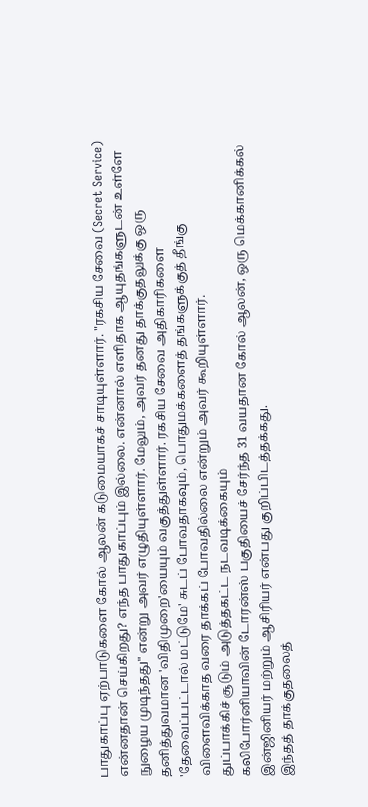பாதுகாப்பு ஏற்பாடுகளை கோல் ஆலன் கடுமையாகச் சாடியுள்ளார். "ரகசிய சேவை (Secret Service) என்னதான் செய்கிறது? எந்த பாதுகாப்பும் இல்லை. என்னால் எளிதாக ஆயுதங்களுடன் உள்ளே நுழைய முடிந்தது" என்று அவர் எழுதியுள்ளார். மேலும், அவர் தனது தாக்குதலுக்கு ஒரு தனித்துவமான 'விதிமுறை'யையும் வகுத்துள்ளார். ரகசிய சேவை அதிகாரிகளை 'தேவைப்பட்டால் மட்டுமே' சுடப் போவதாகவும், பொதுமக்களைத் தங்களுக்குத் தீங்கு விளைவிக்காத வரை தாக்கப் போவதில்லை என்றும் அவர் கூறியுள்ளார்.
துப்பாக்கிச் சூடும் அடுத்தகட்ட நடவடிக்கையும்
கலிபோர்னியாவின் டோரன்ஸ் பகுதியைச் சேர்ந்த 31 வயதான கோல் ஆலன், ஒரு மெக்கானிக்கல் இன்ஜினியர் மற்றும் ஆசிரியர் என்பது குறிப்பிடத்தக்கது.
இந்தத் தாக்குதலைத்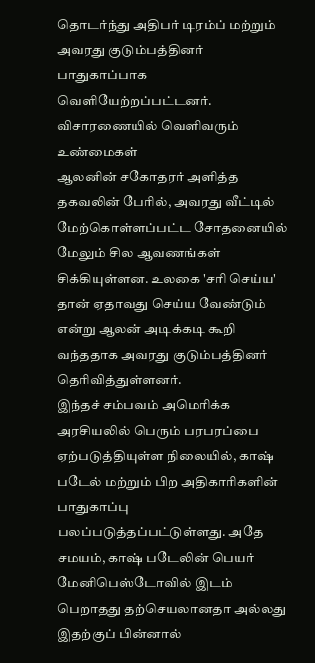தொடர்ந்து அதிபர் டிரம்ப் மற்றும் அவரது குடும்பத்தினர் பாதுகாப்பாக வெளியேற்றப்பட்டனர்.
விசாரணையில் வெளிவரும் உண்மைகள்
ஆலனின் சகோதரர் அளித்த தகவலின் பேரில், அவரது வீட்டில் மேற்கொள்ளப்பட்ட சோதனையில் மேலும் சில ஆவணங்கள் சிக்கியுள்ளன. உலகை 'சரி செய்ய' தான் ஏதாவது செய்ய வேண்டும் என்று ஆலன் அடிக்கடி கூறி வந்ததாக அவரது குடும்பத்தினர் தெரிவித்துள்ளனர்.
இந்தச் சம்பவம் அமெரிக்க அரசியலில் பெரும் பரபரப்பை ஏற்படுத்தியுள்ள நிலையில், காஷ் படேல் மற்றும் பிற அதிகாரிகளின் பாதுகாப்பு பலப்படுத்தப்பட்டுள்ளது. அதே சமயம், காஷ் படேலின் பெயர் மேனிபெஸ்டோவில் இடம் பெறாதது தற்செயலானதா அல்லது இதற்குப் பின்னால்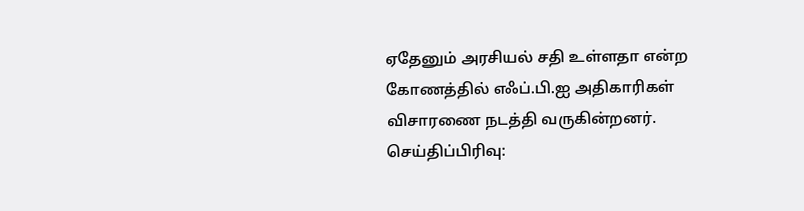ஏதேனும் அரசியல் சதி உள்ளதா என்ற கோணத்தில் எஃப்.பி.ஐ அதிகாரிகள் விசாரணை நடத்தி வருகின்றனர்.
செய்திப்பிரிவு: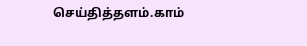செய்தித்தளம்.காம்